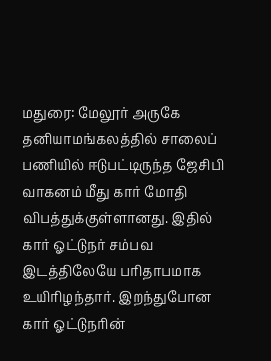மதுரை: மேலூர் அருகே தனியாமங்கலத்தில் சாலைப் பணியில் ஈடுபட்டிருந்த ஜேசிபி வாகனம் மீது கார் மோதி விபத்துக்குள்ளானது. இதில் கார் ஓட்டுநர் சம்பவ இடத்திலேயே பரிதாபமாக உயிரிழந்தார். இறந்துபோன கார் ஓட்டுநரின்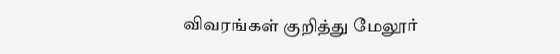விவரங்கள் குறித்து மேலூர்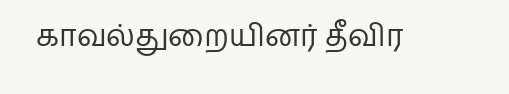காவல்துறையினர் தீவிர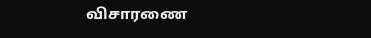விசாரணை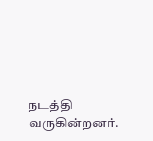நடத்தி வருகின்றனர்.